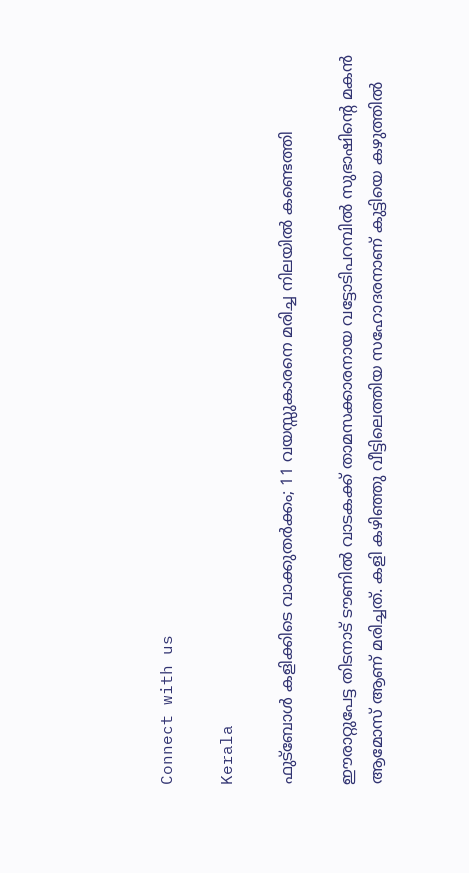Connect with us

Kerala

ഫുട്‌ബോള്‍ കളിക്കിടെ വാക്കുതര്‍ക്കം; 11 വയസ്സുകാരനെ മരിച്ച നിലയില്‍ കണ്ടെത്തി

ഈരാറ്റുപേട്ട തിടനാട് ടൗണില്‍ വാടകക്ക് താമസക്കാരനായ വട്ടോടിപറമ്പില്‍ സുഭാഷിന്റെ മകന്‍ ആമോസ് ആണ് മരിച്ചത്. കളി കഴിഞ്ഞു വീട്ടിലെത്തിയ സഹോദരനാണ് കുട്ടിയെ കഴുത്തില്‍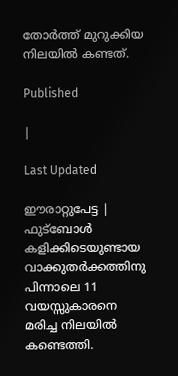തോര്‍ത്ത് മുറുക്കിയ നിലയില്‍ കണ്ടത്.

Published

|

Last Updated

ഈരാറ്റുപേട്ട | ഫുട്‌ബോള്‍ കളിക്കിടെയുണ്ടായ വാക്കുതര്‍ക്കത്തിനു പിന്നാലെ 11 വയസ്സുകാരനെ മരിച്ച നിലയില്‍ കണ്ടെത്തി.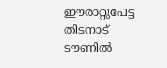ഈരാറ്റുപേട്ട തിടനാട് ടൗണില്‍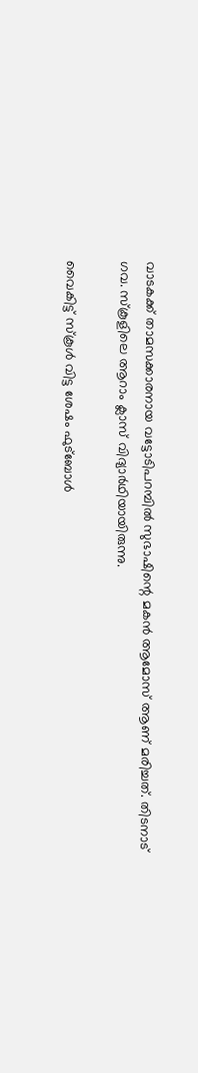വാടകക്ക് താമസക്കാരനായ വട്ടോടിപറമ്പില്‍ സുഭാഷിന്റെ മകന്‍ ആമോസ് ആണ് മരിച്ചത്. തിടനാട് ഗവ. സ്‌കൂളിലെ ആറാം ക്ലാസ് വിദ്യാര്‍ഥിയായിരുന്നു.

വൈകിട്ട് സ്‌കൂള്‍ വിട്ട ശേഷം ഫുട്‌ബോള്‍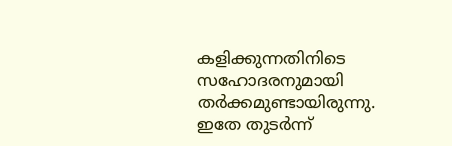കളിക്കുന്നതിനിടെ സഹോദരനുമായി തര്‍ക്കമുണ്ടായിരുന്നു. ഇതേ തുടര്‍ന്ന്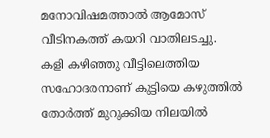മനോവിഷമത്താല്‍ ആമോസ് വീടിനകത്ത് കയറി വാതിലടച്ചു. കളി കഴിഞ്ഞു വീട്ടിലെത്തിയ സഹോദരനാണ് കുട്ടിയെ കഴുത്തില്‍ തോര്‍ത്ത് മുറുക്കിയ നിലയില്‍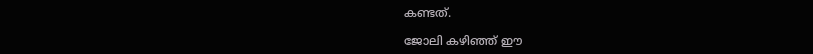കണ്ടത്.

ജോലി കഴിഞ്ഞ് ഈ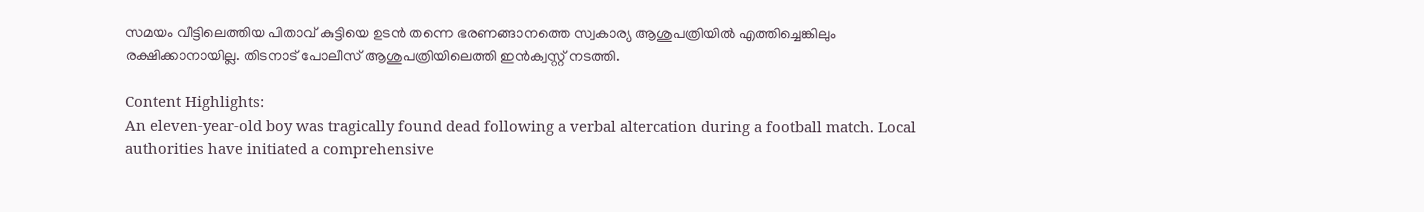സമയം വീട്ടിലെത്തിയ പിതാവ് കുട്ടിയെ ഉടന്‍ തന്നെ ഭരണങ്ങാനത്തെ സ്വകാര്യ ആശുപത്രിയില്‍ എത്തിച്ചെങ്കിലും രക്ഷിക്കാനായില്ല. തിടനാട് പോലീസ് ആശുപത്രിയിലെത്തി ഇന്‍ക്വസ്റ്റ് നടത്തി.

Content Highlights:
An eleven-year-old boy was tragically found dead following a verbal altercation during a football match. Local authorities have initiated a comprehensive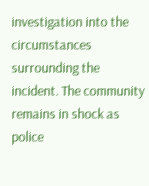investigation into the circumstances surrounding the incident. The community remains in shock as police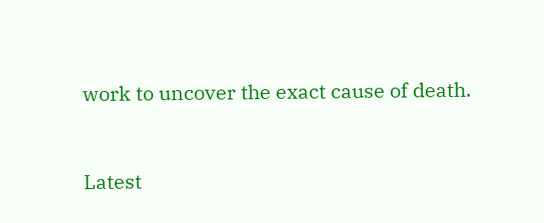work to uncover the exact cause of death.



Latest